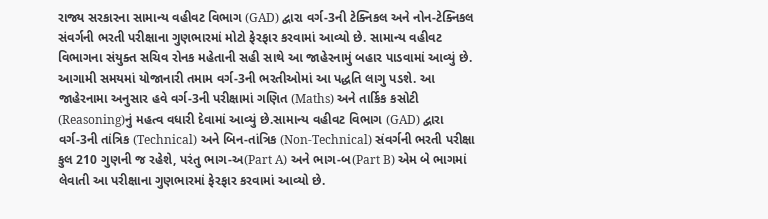રાજ્ય સરકારના સામાન્ય વહીવટ વિભાગ (GAD) દ્વારા વર્ગ-3ની ટેક્નિકલ અને નોન-ટેક્નિકલ સંવર્ગની ભરતી પરીક્ષાના ગુણભારમાં મોટો ફેરફાર કરવામાં આવ્યો છે. સામાન્ય વહીવટ વિભાગના સંયુક્ત સચિવ રોનક મહેતાની સહી સાથે આ જાહેરનામું બહાર પાડવામાં આવ્યું છે. આગામી સમયમાં યોજાનારી તમામ વર્ગ-3ની ભરતીઓમાં આ પદ્ધતિ લાગુ પડશે. આ જાહેરનામા અનુસાર હવે વર્ગ-3ની પરીક્ષામાં ગણિત (Maths) અને તાર્કિક કસોટી (Reasoning)નું મહત્વ વધારી દેવામાં આવ્યું છે.સામાન્ય વહીવટ વિભાગ (GAD) દ્વારા વર્ગ-3ની તાંત્રિક (Technical) અને બિન-તાંત્રિક (Non-Technical) સંવર્ગની ભરતી પરીક્ષા કુલ 210 ગુણની જ રહેશે, પરંતુ ભાગ-અ(Part A) અને ભાગ-બ(Part B) એમ બે ભાગમાં લેવાતી આ પરીક્ષાના ગુણભારમાં ફેરફાર કરવામાં આવ્યો છે.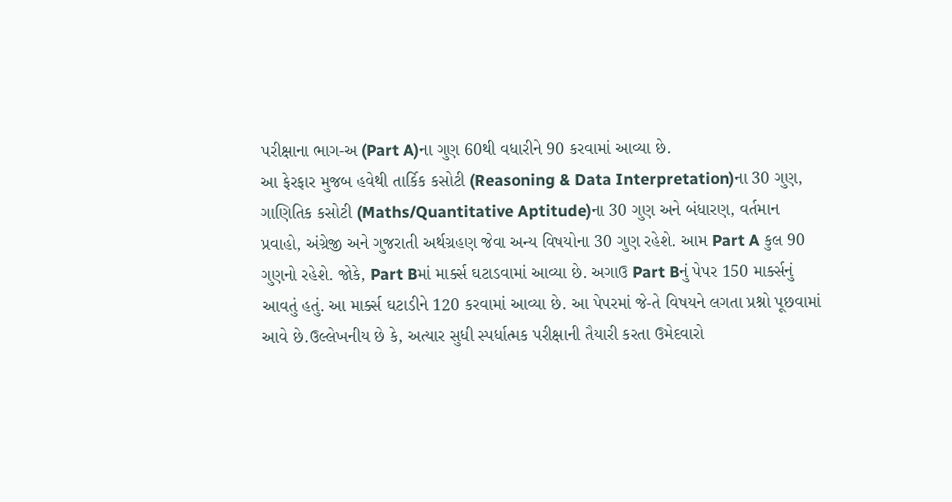પરીક્ષાના ભાગ-અ (Part A)ના ગુણ 60થી વધારીને 90 કરવામાં આવ્યા છે.
આ ફેરફાર મુજબ હવેથી તાર્કિક કસોટી (Reasoning & Data Interpretation)ના 30 ગુણ, ગાણિતિક કસોટી (Maths/Quantitative Aptitude)ના 30 ગુણ અને બંધારણ, વર્તમાન પ્રવાહો, અંગ્રેજી અને ગુજરાતી અર્થગ્રહણ જેવા અન્ય વિષયોના 30 ગુણ રહેશે. આમ Part A કુલ 90 ગુણનો રહેશે. જોકે, Part Bમાં માર્ક્સ ઘટાડવામાં આવ્યા છે. અગાઉ Part Bનું પેપર 150 માર્ક્સનું આવતું હતું. આ માર્ક્સ ઘટાડીને 120 કરવામાં આવ્યા છે. આ પેપરમાં જે-તે વિષયને લગતા પ્રશ્નો પૂછવામાં આવે છે.ઉલ્લેખનીય છે કે, અત્યાર સુધી સ્પર્ધાત્મક પરીક્ષાની તૈયારી કરતા ઉમેદવારો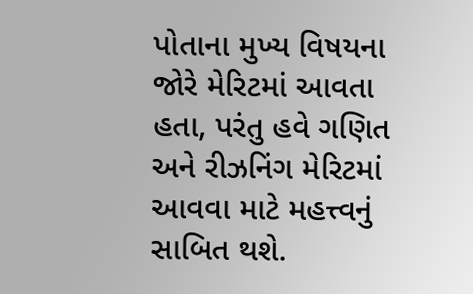પોતાના મુખ્ય વિષયના જોરે મેરિટમાં આવતા હતા, પરંતુ હવે ગણિત અને રીઝનિંગ મેરિટમાં આવવા માટે મહત્ત્વનું સાબિત થશે.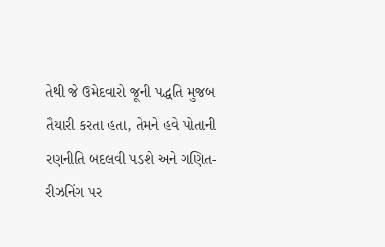તેથી જે ઉમેદવારો જૂની પદ્ધતિ મુજબ તૈયારી કરતા હતા, તેમને હવે પોતાની રણનીતિ બદલવી પડશે અને ગણિત-રીઝનિંગ પર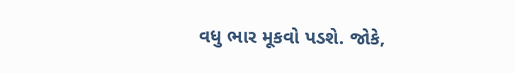વધુ ભાર મૂકવો પડશે. જોકે,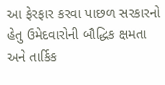આ ફેરફાર કરવા પાછળ સરકારનો હેતુ ઉમેદવારોની બૌદ્ધિક ક્ષમતા અને તાર્કિક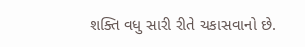શક્તિ વધુ સારી રીતે ચકાસવાનો છે.